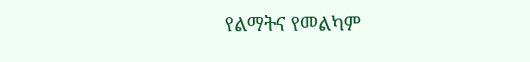የልማትና የመልካም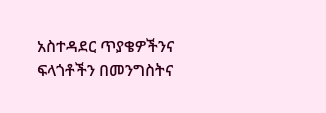አስተዳደር ጥያቄዎችንና ፍላጎቶችን በመንግስትና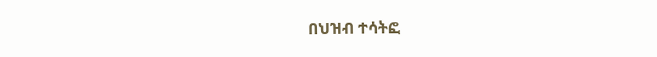በህዝብ ተሳትፎ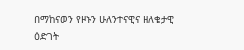በማከናወን የዞኑን ሁለንተናዊና ዘለቄታዊ ዕድገት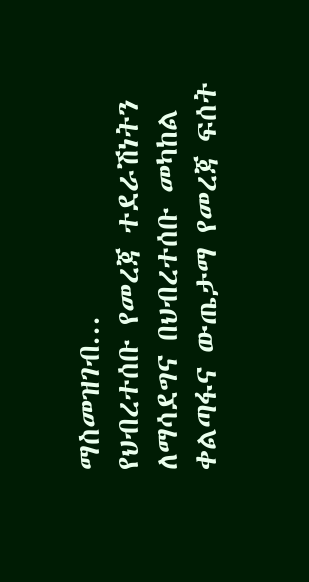ማስመዝገብ...
የህብረተሰቡ የመረጃ ተደራሽነትን ለማሳደግና በህብረተሰቡ መካከል ቀልጣፋና ውጤታማ የመረጃ ፍሰት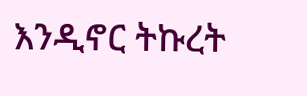እንዲኖር ትኩረት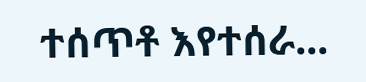ተሰጥቶ እየተሰራ...